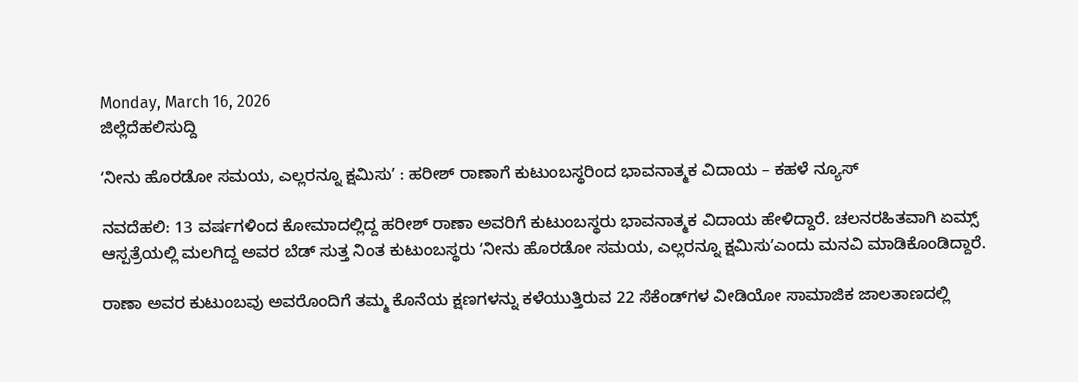Monday, March 16, 2026
ಜಿಲ್ಲೆದೆಹಲಿಸುದ್ದಿ

ʻನೀನು ಹೊರಡೋ ಸಮಯ, ಎಲ್ಲರನ್ನೂ ಕ್ಷಮಿಸುʼ : ಹರೀಶ್ ರಾಣಾಗೆ ಕುಟುಂಬಸ್ಥರಿಂದ ಭಾವನಾತ್ಮಕ ವಿದಾಯ – ಕಹಳೆ ನ್ಯೂಸ್

ನವದೆಹಲಿ: 13 ವರ್ಷಗಳಿಂದ ಕೋಮಾದಲ್ಲಿದ್ದ ಹರೀಶ್ ರಾಣಾ ಅವರಿಗೆ ಕುಟುಂಬಸ್ಥರು ಭಾವನಾತ್ಮಕ ವಿದಾಯ ಹೇಳಿದ್ದಾರೆ. ಚಲನರಹಿತವಾಗಿ ಏಮ್ಸ್‌ ಆಸ್ಪತ್ರೆಯಲ್ಲಿ ಮಲಗಿದ್ದ ಅವರ ಬೆಡ್‌ ಸುತ್ತ ನಿಂತ ಕುಟುಂಬಸ್ಥರು ʻನೀನು ಹೊರಡೋ ಸಮಯ, ಎಲ್ಲರನ್ನೂ ಕ್ಷಮಿಸುʼಎಂದು ಮನವಿ ಮಾಡಿಕೊಂಡಿದ್ದಾರೆ.

ರಾಣಾ ಅವರ ಕುಟುಂಬವು ಅವರೊಂದಿಗೆ ತಮ್ಮ ಕೊನೆಯ ಕ್ಷಣಗಳನ್ನು ಕಳೆಯುತ್ತಿರುವ 22 ಸೆಕೆಂಡ್‌ಗಳ ವೀಡಿಯೋ ಸಾಮಾಜಿಕ ಜಾಲತಾಣದಲ್ಲಿ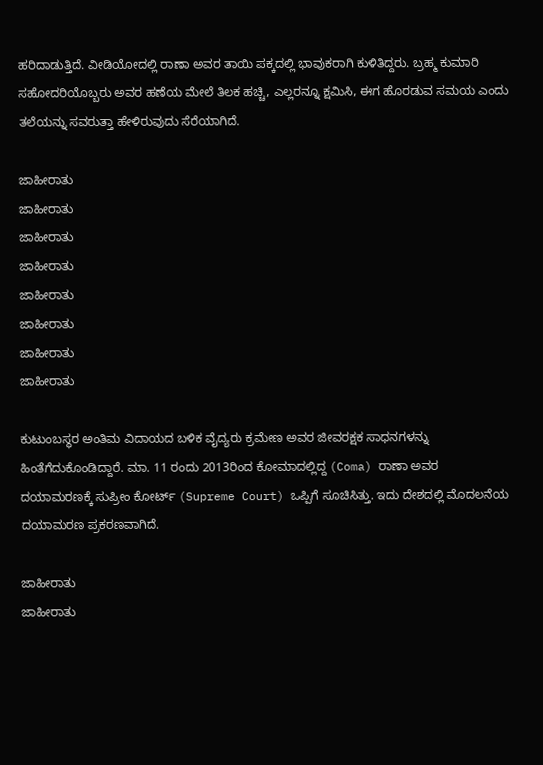ಹರಿದಾಡುತ್ತಿದೆ. ವೀಡಿಯೋದಲ್ಲಿ ರಾಣಾ ಅವರ ತಾಯಿ ಪಕ್ಕದಲ್ಲಿ ಭಾವುಕರಾಗಿ ಕುಳಿತಿದ್ದರು. ಬ್ರಹ್ಮ ಕುಮಾರಿ ಸಹೋದರಿಯೊಬ್ಬರು ಅವರ ಹಣೆಯ ಮೇಲೆ ತಿಲಕ ಹಚ್ಚಿ, ಎಲ್ಲರನ್ನೂ ಕ್ಷಮಿಸಿ, ಈಗ ಹೊರಡುವ ಸಮಯ ಎಂದು ತಲೆಯನ್ನು ಸವರುತ್ತಾ ಹೇಳಿರುವುದು ಸೆರೆಯಾಗಿದೆ.

ಜಾಹೀರಾತು
ಜಾಹೀರಾತು
ಜಾಹೀರಾತು
ಜಾಹೀರಾತು
ಜಾಹೀರಾತು
ಜಾಹೀರಾತು
ಜಾಹೀರಾತು
ಜಾಹೀರಾತು

ಕುಟುಂಬಸ್ಥರ ಅಂತಿಮ ವಿದಾಯದ ಬಳಿಕ ವೈದ್ಯರು ಕ್ರಮೇಣ ಅವರ ಜೀವರಕ್ಷಕ ಸಾಧನಗಳನ್ನು ಹಿಂತೆಗೆದುಕೊಂಡಿದ್ದಾರೆ. ಮಾ. 11 ರಂದು 2013ರಿಂದ ಕೋಮಾದಲ್ಲಿದ್ದ (Coma) ರಾಣಾ ಅವರ ದಯಾಮರಣಕ್ಕೆ ಸುಪ್ರೀಂ ಕೋರ್ಟ್‌ (Supreme Court) ಒಪ್ಪಿಗೆ ಸೂಚಿಸಿತ್ತು. ಇದು ದೇಶದಲ್ಲಿ ಮೊದಲನೆಯ ದಯಾಮರಣ ಪ್ರಕರಣವಾಗಿದೆ.

ಜಾಹೀರಾತು
ಜಾಹೀರಾತು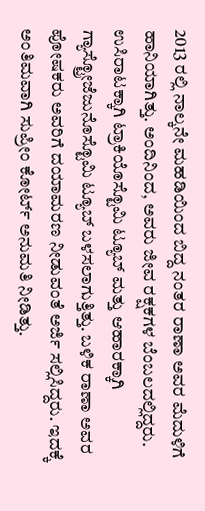2013 ರಲ್ಲಿ ನಾಲ್ಕನೇ ಮಹಡಿಯಿಂದ ಬಿದ್ದ ನಂತರ ರಾಣಾ ಅವರ ಮೆದುಳಿಗೆ ಹಾನಿಯಾಗಿತ್ತು. ಅಂದಿನಿಂದ, ಅವರು ಜೀವ ರಕ್ಷಕಗಳ ಬೆಂಬಲದಲ್ಲಿದ್ದರು. ಉಸಿರಾಟಕ್ಕಾಗಿ ಟ್ರಾಕಿಯೊಸ್ಟೊಮಿ ಟ್ಯೂಬ್ ಮತ್ತು ಆಹಾರಕ್ಕಾಗಿ ಗ್ಯಾಸ್ಟ್ರೋಜೆಜುನೊಸ್ಟೊಮಿ ಟ್ಯೂಬ್ ಬಳಸಲಾಗುತ್ತಿತ್ತು. ಬಳಿಕ ರಾಣಾ ಅವರ ಪೋಷಕರು ಅವರಿಗೆ ದಯಾಮರಣ ನೀಡುವಂತೆ ಅರ್ಜಿ ಸಲ್ಲಿಸಿದ್ದರು. ಇದಕ್ಕೆ ಅಂತಿಮವಾಗಿ ಸುಪ್ರೀಂ ಕೋರ್ಟ್ ಅನುಮತಿ ನೀಡಿತ್ತು.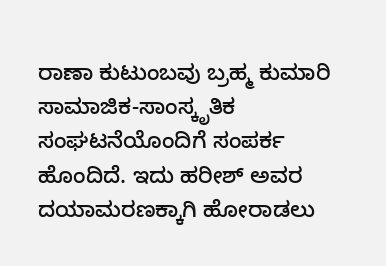ರಾಣಾ ಕುಟುಂಬವು ಬ್ರಹ್ಮ ಕುಮಾರಿ ಸಾಮಾಜಿಕ-ಸಾಂಸ್ಕೃತಿಕ ಸಂಘಟನೆಯೊಂದಿಗೆ ಸಂಪರ್ಕ ಹೊಂದಿದೆ. ಇದು ಹರೀಶ್‌ ಅವರ ದಯಾಮರಣಕ್ಕಾಗಿ ಹೋರಾಡಲು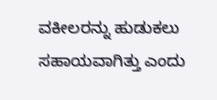ವಕೀಲರನ್ನು ಹುಡುಕಲು ಸಹಾಯವಾಗಿತ್ತು ಎಂದು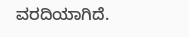ವರದಿಯಾಗಿದೆ.